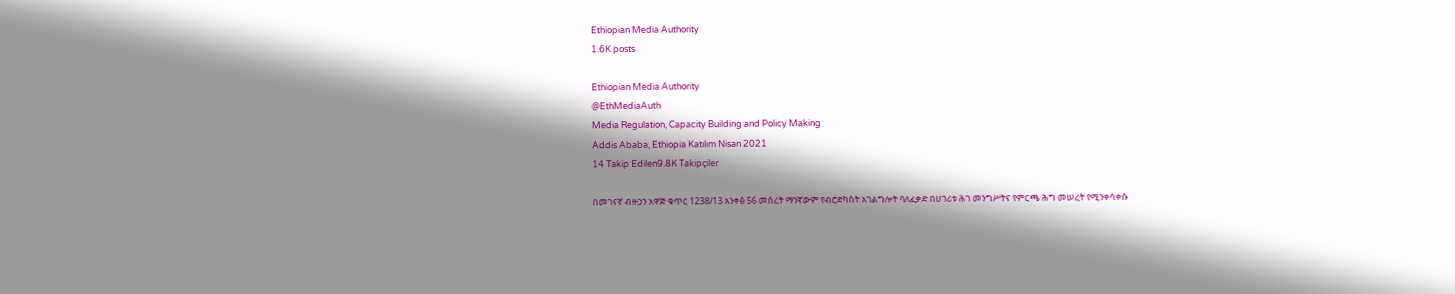Ethiopian Media Authority
1.6K posts

Ethiopian Media Authority
@EthMediaAuth
Media Regulation, Capacity Building and Policy Making
Addis Ababa, Ethiopia Katılım Nisan 2021
14 Takip Edilen9.8K Takipçiler

በመገናኛ ብዙኃን አዋጅ ቁጥር 1238/13 አንቀፅ 56 መሰረት ማንኛውም የብሮድካስት አገልግሎት ባለፈቃድ በሀገሪቱ ሕገ መንግሥትና የምርጫ ሕግ መሠረት የሚንቀሳቀሱ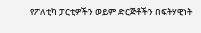የፖለቲካ ፓርቲዎችን ወይም ድርጅቶችን በፍትሃዊነት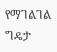የማገልገል ግዴታ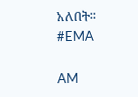አለበት፡፡
#EMA

AM